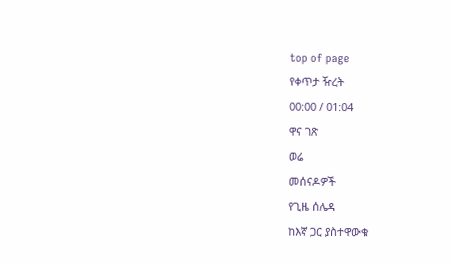top of page
የቀጥታ ዥረት
00:00 / 01:04
ዋና ገጽ
ወሬ
መሰናዶዎች
የጊዜ ሰሌዳ
ከእኛ ጋር ያስተዋውቁ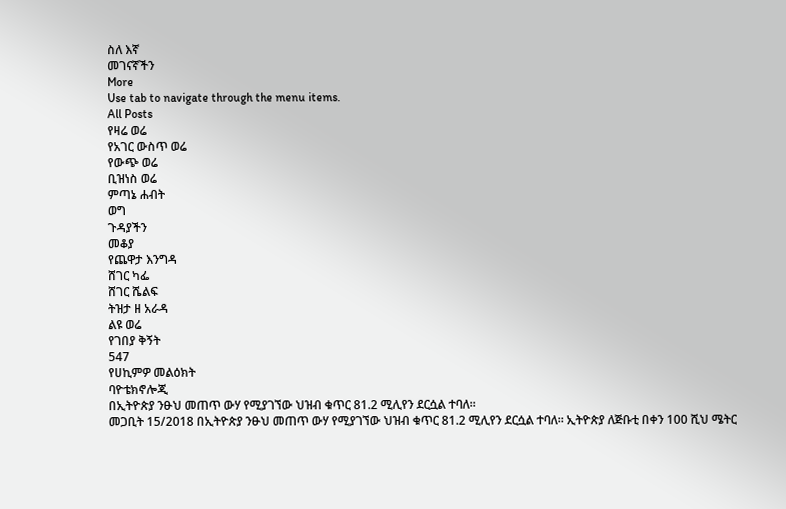ስለ እኛ
መገናኛችን
More
Use tab to navigate through the menu items.
All Posts
የዛሬ ወሬ
የአገር ውስጥ ወሬ
የውጭ ወሬ
ቢዝነስ ወሬ
ምጣኔ ሐብት
ወግ
ጉዳያችን
መቆያ
የጨዋታ እንግዳ
ሸገር ካፌ
ሸገር ሼልፍ
ትዝታ ዘ አራዳ
ልዩ ወሬ
የገበያ ቅኝት
547
የሀኪምዎ መልዕክት
ባዮቴክኖሎጂ
በኢትዮጵያ ንፁህ መጠጥ ውሃ የሚያገኘው ህዝብ ቁጥር 81.2 ሚሊየን ደርሷል ተባለ።
መጋቢት 15/2018 በኢትዮጵያ ንፁህ መጠጥ ውሃ የሚያገኘው ህዝብ ቁጥር 81.2 ሚሊየን ደርሷል ተባለ። ኢትዮጵያ ለጅቡቲ በቀን 100 ሺህ ሜትር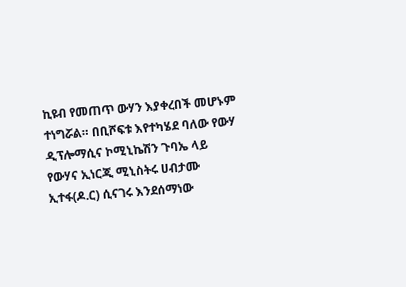ኪዩብ የመጠጥ ውሃን እያቀረበች መሆኑም ተነግሯል። በቢሾፍቱ እየተካሄደ ባለው የውሃ ዲፕሎማሲና ኮሚኒኬሽን ጉባኤ ላይ የውሃና ኢነርጂ ሚኒስትሩ ሀብታሙ ኢተፋ(ዶ.ር) ሲናገሩ እንደሰማነው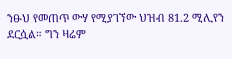ንፁህ የመጠጥ ውሃ የሚያገኘው ህዝብ 81.2 ሚሊየን ደርሷል። ግን ዛሬም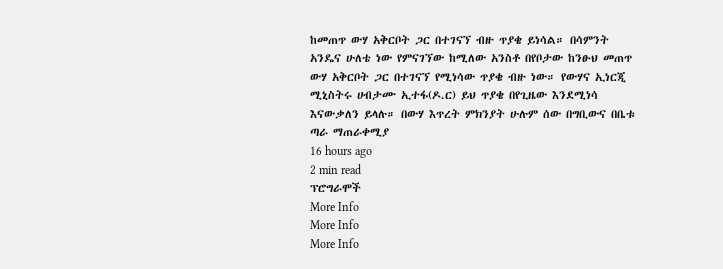ከመጠጥ ውሃ አቅርቦት ጋር በተገናኘ ብዙ ጥያቄ ይነሳል። በሳምንት አንዴና ሁለቴ ነው የምናገኘው ከሚለው አንስቶ በየቦታው ከንፁህ መጠጥ ውሃ አቅርቦት ጋር በተገናኘ የሚነሳው ጥያቄ ብዙ ነው። የውሃና ኢነርጂ ሚኒስትሩ ሀብታሙ ኢተፋ(ዶ.ር) ይህ ጥያቄ በየጊዜው እንደሚነሳ እናውቃለን ይላሉ። በውሃ እጥረት ምክንያት ሁሉም ሰው በግቢውና በቤቱ ጣራ ማጠራቀሚያ
16 hours ago
2 min read
ፕሮግራሞች
More Info
More Info
More Info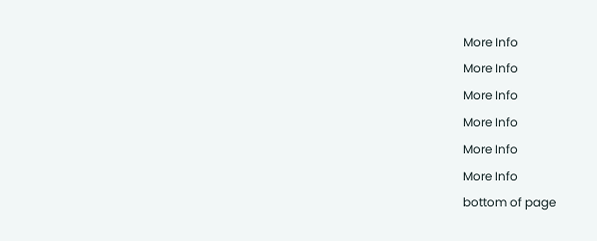More Info
More Info
More Info
More Info
More Info
More Info
bottom of page